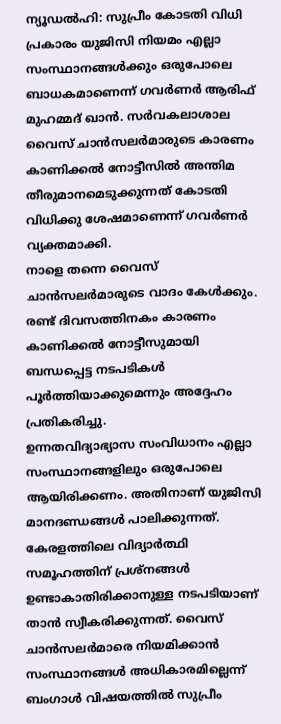ന്യൂഡൽഹി: സുപ്രീം കോടതി വിധി പ്രകാരം യുജിസി നിയമം എല്ലാ സംസ്ഥാനങ്ങൾക്കും ഒരുപോലെ ബാധകമാണെന്ന് ഗവർണർ ആരിഫ് മുഹമ്മദ് ഖാൻ. സർവകലാശാല വൈസ് ചാൻസലർമാരുടെ കാരണം കാണിക്കൽ നോട്ടീസിൽ അന്തിമ തീരുമാനമെടുക്കുന്നത് കോടതി വിധിക്കു ശേഷമാണെന്ന് ഗവർണർ വ്യക്തമാക്കി.
നാളെ തന്നെ വൈസ് ചാൻസലർമാരുടെ വാദം കേൾക്കും. രണ്ട് ദിവസത്തിനകം കാരണം കാണിക്കൽ നോട്ടീസുമായി ബന്ധപ്പെട്ട നടപടികൾ പൂർത്തിയാക്കുമെന്നും അദ്ദേഹം പ്രതികരിച്ചു.
ഉന്നതവിദ്യാഭ്യാസ സംവിധാനം എല്ലാ സംസ്ഥാനങ്ങളിലും ഒരുപോലെ ആയിരിക്കണം. അതിനാണ് യുജിസി മാനദണ്ഡങ്ങൾ പാലിക്കുന്നത്. കേരളത്തിലെ വിദ്യാർത്ഥി സമൂഹത്തിന് പ്രശ്നങ്ങൾ ഉണ്ടാകാതിരിക്കാനുള്ള നടപടിയാണ് താൻ സ്വീകരിക്കുന്നത്. വൈസ് ചാൻസലർമാരെ നിയമിക്കാൻ സംസ്ഥാനങ്ങൾ അധികാരമില്ലെന്ന് ബംഗാൾ വിഷയത്തിൽ സുപ്രീം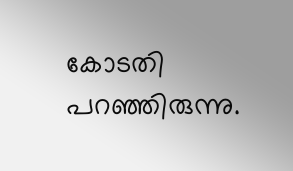കോടതി പറഞ്ഞിരുന്നു.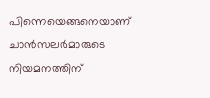പിന്നെയെങ്ങനെയാണ് ചാൻസലർമാരുടെ നിയമനത്തിന്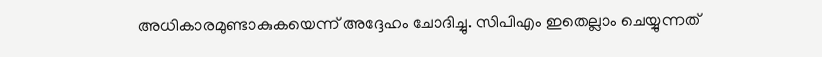അധികാരമുണ്ടാകുകയെന്ന് അദ്ദേഹം ചോദിച്ചു. സിപിഎം ഇതെല്ലാം ചെയ്യുന്നത്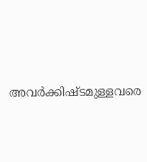അവർക്കിഷ്ടമുള്ളവരെ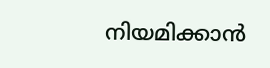നിയമിക്കാൻ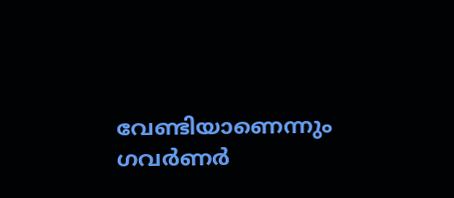വേണ്ടിയാണെന്നും ഗവർണർ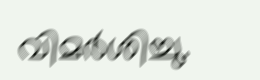വിമർശിച്ചു.